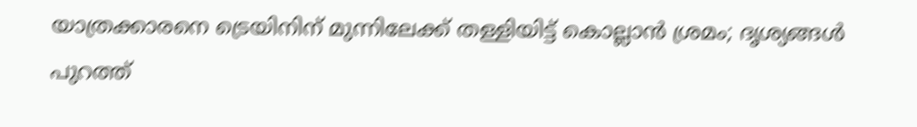യാത്രക്കാരനെ ട്രെയിനിന് മുന്നിലേക്ക് തള്ളിയിട്ട് കൊല്ലാൻ ശ്രമം; ദൃശ്യങ്ങൾ പുറത്ത്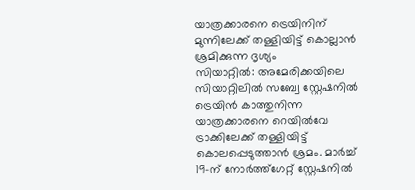യാത്രക്കാരനെ ട്രെയിനിന് മുന്നിലേക്ക് തള്ളിയിട്ട് കൊല്ലാൻ ശ്രമിക്കുന്ന ദൃശ്യം
സിയാറ്റിൽ: അമേരിക്കയിലെ സിയാറ്റിലിൽ സബ്വേ സ്റ്റേഷനിൽ ട്രെയിൻ കാത്തുനിന്ന യാത്രക്കാരനെ റെയിൽവേ ട്രാക്കിലേക്ക് തള്ളിയിട്ട് കൊലപ്പെടുത്താൻ ശ്രമം. മാർച്ച് 19-ന് നോർത്ത്ഗേറ്റ് സ്റ്റേഷനിൽ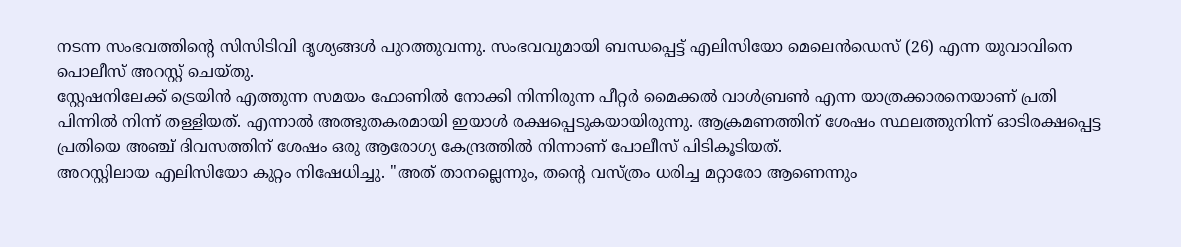നടന്ന സംഭവത്തിന്റെ സിസിടിവി ദൃശ്യങ്ങൾ പുറത്തുവന്നു. സംഭവവുമായി ബന്ധപ്പെട്ട് എലിസിയോ മെലെൻഡെസ് (26) എന്ന യുവാവിനെ പൊലീസ് അറസ്റ്റ് ചെയ്തു.
സ്റ്റേഷനിലേക്ക് ട്രെയിൻ എത്തുന്ന സമയം ഫോണിൽ നോക്കി നിന്നിരുന്ന പീറ്റർ മൈക്കൽ വാൾബ്രൺ എന്ന യാത്രക്കാരനെയാണ് പ്രതി പിന്നിൽ നിന്ന് തള്ളിയത്. എന്നാൽ അത്ഭുതകരമായി ഇയാൾ രക്ഷപ്പെടുകയായിരുന്നു. ആക്രമണത്തിന് ശേഷം സ്ഥലത്തുനിന്ന് ഓടിരക്ഷപ്പെട്ട പ്രതിയെ അഞ്ച് ദിവസത്തിന് ശേഷം ഒരു ആരോഗ്യ കേന്ദ്രത്തിൽ നിന്നാണ് പോലീസ് പിടികൂടിയത്.
അറസ്റ്റിലായ എലിസിയോ കുറ്റം നിഷേധിച്ചു. "അത് താനല്ലെന്നും, തന്റെ വസ്ത്രം ധരിച്ച മറ്റാരോ ആണെന്നും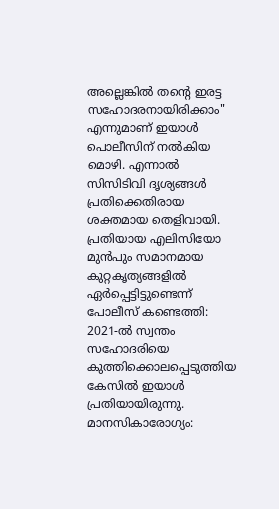അല്ലെങ്കിൽ തന്റെ ഇരട്ട സഹോദരനായിരിക്കാം" എന്നുമാണ് ഇയാൾ പൊലീസിന് നൽകിയ മൊഴി. എന്നാൽ സിസിടിവി ദൃശ്യങ്ങൾ പ്രതിക്കെതിരായ ശക്തമായ തെളിവായി. പ്രതിയായ എലിസിയോ മുൻപും സമാനമായ കുറ്റകൃത്യങ്ങളിൽ ഏർപ്പെട്ടിട്ടുണ്ടെന്ന് പോലീസ് കണ്ടെത്തി:
2021-ൽ സ്വന്തം സഹോദരിയെ കുത്തിക്കൊലപ്പെടുത്തിയ കേസിൽ ഇയാൾ പ്രതിയായിരുന്നു. മാനസികാരോഗ്യം: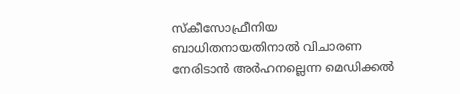സ്കീസോഫ്രീനിയ ബാധിതനായതിനാൽ വിചാരണ നേരിടാൻ അർഹനല്ലെന്ന മെഡിക്കൽ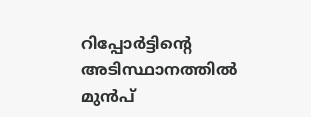റിപ്പോർട്ടിന്റെ അടിസ്ഥാനത്തിൽ മുൻപ്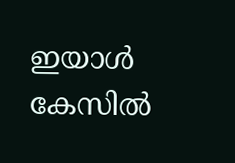ഇയാൾ കേസിൽ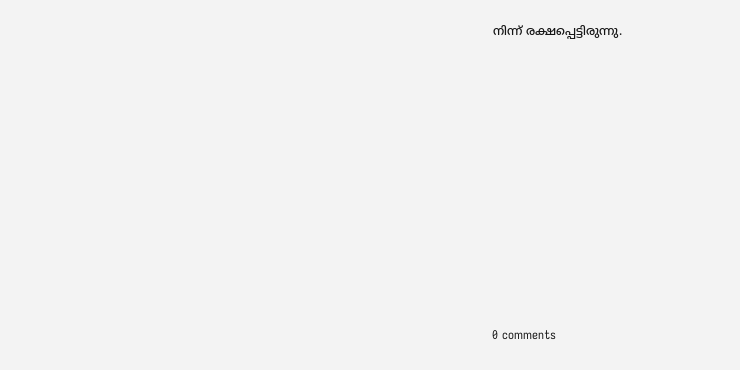നിന്ന് രക്ഷപ്പെട്ടിരുന്നു.











0 comments